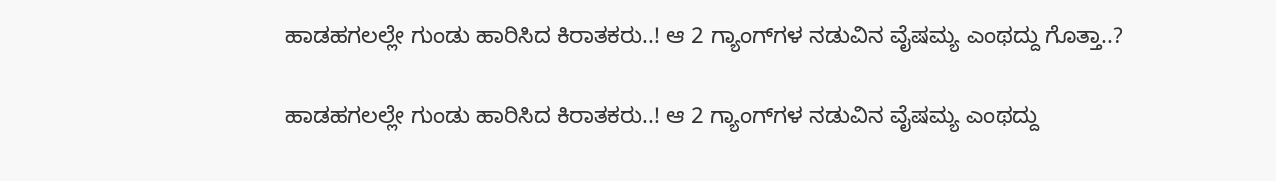ಹಾಡಹಗಲಲ್ಲೇ ಗುಂಡು ಹಾರಿಸಿದ ಕಿರಾತಕರು..! ಆ 2 ಗ್ಯಾಂಗ್‌ಗಳ ನಡುವಿನ ವೈಷಮ್ಯ ಎಂಥದ್ದು ಗೊತ್ತಾ..?

ಹಾಡಹಗಲಲ್ಲೇ ಗುಂಡು ಹಾರಿಸಿದ ಕಿರಾತಕರು..! ಆ 2 ಗ್ಯಾಂಗ್‌ಗಳ ನಡುವಿನ ವೈಷಮ್ಯ ಎಂಥದ್ದು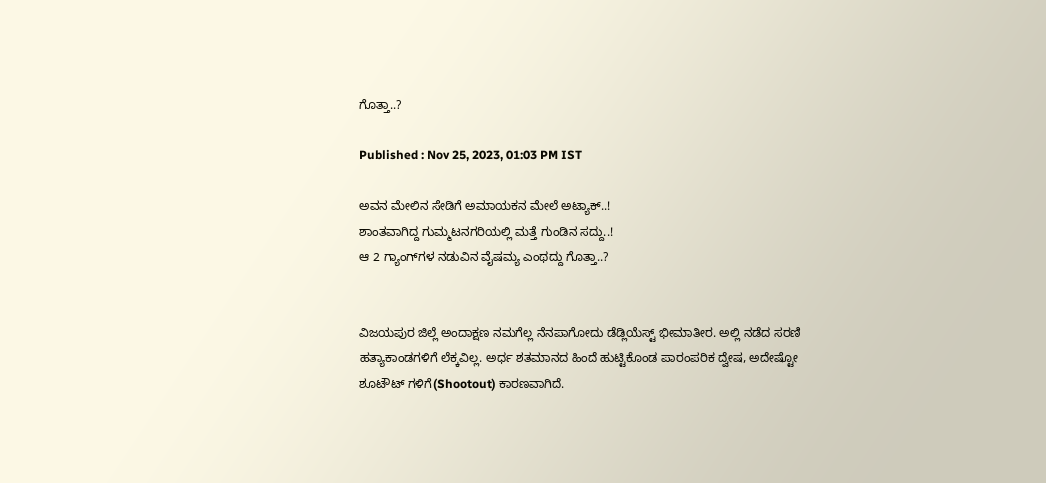ಗೊತ್ತಾ..?

Published : Nov 25, 2023, 01:03 PM IST

ಅವನ ಮೇಲಿನ ಸೇಡಿಗೆ ಅಮಾಯಕನ ಮೇಲೆ ಅಟ್ಯಾಕ್..!
ಶಾಂತವಾಗಿದ್ದ ಗುಮ್ಮಟನಗರಿಯಲ್ಲಿ ಮತ್ತೆ ಗುಂಡಿನ ಸದ್ದು..!
ಆ 2 ಗ್ಯಾಂಗ್‌ಗಳ ನಡುವಿನ ವೈಷಮ್ಯ ಎಂಥದ್ದು ಗೊತ್ತಾ..?


ವಿಜಯಪುರ ಜಿಲ್ಲೆ ಅಂದಾಕ್ಷಣ ನಮಗೆಲ್ಲ ನೆನಪಾಗೋದು ಡೆಡ್ಲಿಯೆಸ್ಟ್‌ ಭೀಮಾತೀರ. ಅಲ್ಲಿ ನಡೆದ ಸರಣಿ ಹತ್ಯಾಕಾಂಡಗಳಿಗೆ ಲೆಕ್ಕವಿಲ್ಲ. ಅರ್ಧ ಶತಮಾನದ ಹಿಂದೆ ಹುಟ್ಟಿಕೊಂಡ ಪಾರಂಪರಿಕ ದ್ವೇಷ, ಅದೇಷ್ಟೋ ಶೂಟೌಟ್‌ ಗಳಿಗೆ(Shootout) ಕಾರಣವಾಗಿದೆ.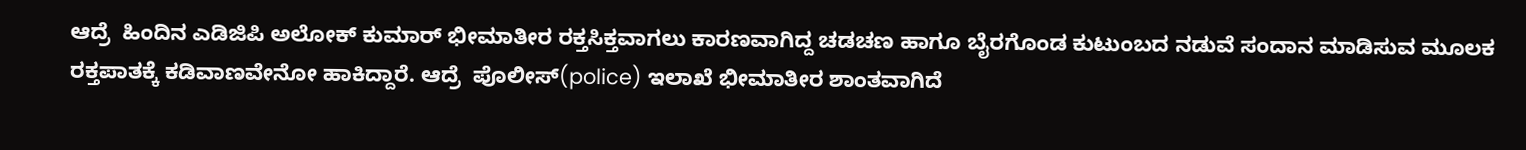ಆದ್ರೆ  ಹಿಂದಿನ ಎಡಿಜಿಪಿ ಅಲೋಕ್‌ ಕುಮಾರ್‌ ಭೀಮಾತೀರ ರಕ್ತಸಿಕ್ತವಾಗಲು ಕಾರಣವಾಗಿದ್ದ ಚಡಚಣ ಹಾಗೂ ಬೈರಗೊಂಡ ಕುಟುಂಬದ ನಡುವೆ ಸಂದಾನ ಮಾಡಿಸುವ ಮೂಲಕ ರಕ್ತಪಾತಕ್ಕೆ ಕಡಿವಾಣವೇನೋ ಹಾಕಿದ್ದಾರೆ. ಆದ್ರೆ  ಪೊಲೀಸ್‌(police) ಇಲಾಖೆ ಭೀಮಾತೀರ ಶಾಂತವಾಗಿದೆ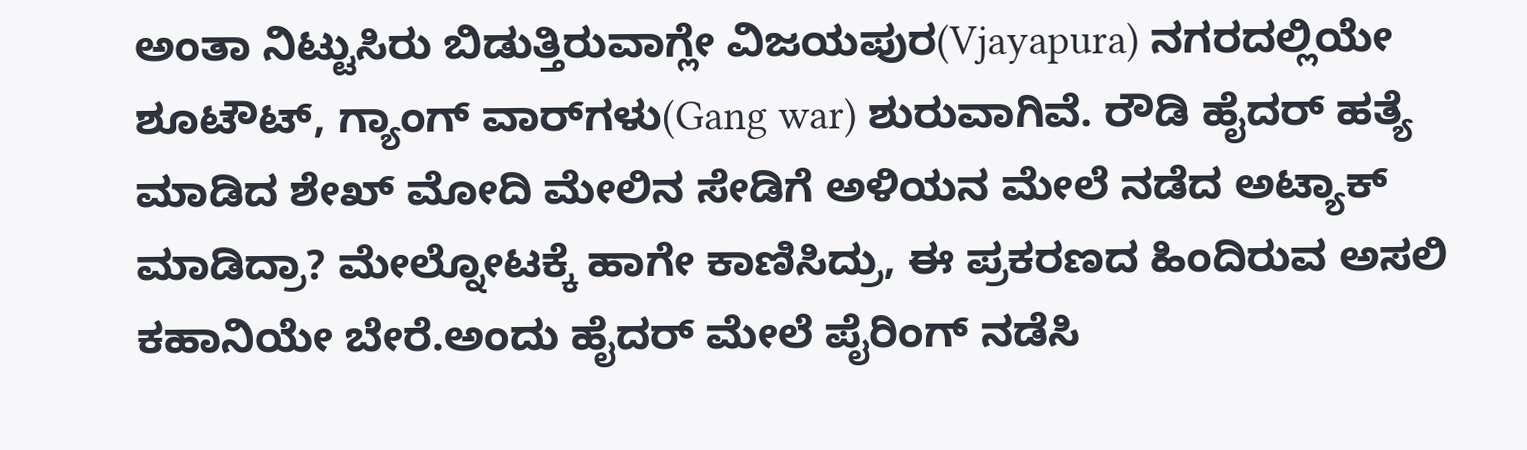ಅಂತಾ ನಿಟ್ಟುಸಿರು ಬಿಡುತ್ತಿರುವಾಗ್ಲೇ ವಿಜಯಪುರ(Vjayapura) ನಗರದಲ್ಲಿಯೇ ಶೂಟೌಟ್‌, ಗ್ಯಾಂಗ್‌ ವಾರ್‌ಗಳು(Gang war) ಶುರುವಾಗಿವೆ. ರೌಡಿ ಹೈದರ್‌ ಹತ್ಯೆ ಮಾಡಿದ ಶೇಖ್‌ ಮೋದಿ ಮೇಲಿನ ಸೇಡಿಗೆ ಅಳಿಯನ ಮೇಲೆ ನಡೆದ ಅಟ್ಯಾಕ್‌ ಮಾಡಿದ್ರಾ? ಮೇಲ್ನೋಟಕ್ಕೆ ಹಾಗೇ ಕಾಣಿಸಿದ್ರು, ಈ ಪ್ರಕರಣದ ಹಿಂದಿರುವ ಅಸಲಿ ಕಹಾನಿಯೇ ಬೇರೆ.ಅಂದು ಹೈದರ್‌ ಮೇಲೆ ಪೈರಿಂಗ್‌ ನಡೆಸಿ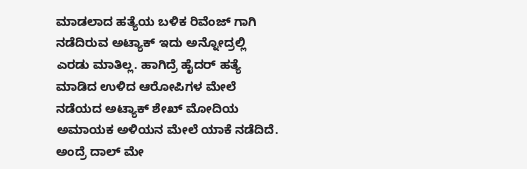ಮಾಡಲಾದ ಹತ್ಯೆಯ ಬಳಿಕ ರಿವೆಂಜ್‌ ಗಾಗಿ ನಡೆದಿರುವ ಅಟ್ಯಾಕ್‌ ಇದು ಅನ್ನೋದ್ರಲ್ಲಿ ಎರಡು ಮಾತಿಲ್ಲ. ಹಾಗಿದ್ರೆ ಹೈದರ್‌ ಹತ್ಯೆ ಮಾಡಿದ ಉಳಿದ ಆರೋಪಿಗಳ ಮೇಲೆ ನಡೆಯದ ಅಟ್ಯಾಕ್‌ ಶೇಖ್‌ ಮೋದಿಯ ಅಮಾಯಕ ಅಳಿಯನ ಮೇಲೆ ಯಾಕೆ ನಡೆದಿದೆ. ಅಂದ್ರೆ ದಾಲ್‌ ಮೇ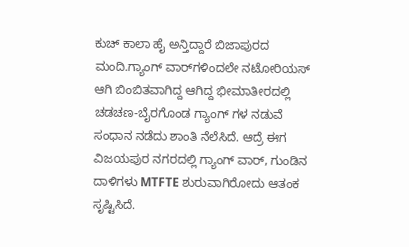ಕುಚ್‌ ಕಾಲಾ ಹೈ ಅನ್ತಿದ್ದಾರೆ ಬಿಜಾಪುರದ ಮಂದಿ.ಗ್ಯಾಂಗ್‌ ವಾರ್‌ಗಳಿಂದಲೇ ನಟೋರಿಯಸ್‌ ಆಗಿ ಬಿಂಬಿತವಾಗಿದ್ದ ಆಗಿದ್ದ ಭೀಮಾತೀರದಲ್ಲಿ ಚಡಚಣ-ಬೈರಗೊಂಡ ಗ್ಯಾಂಗ್‌ ಗಳ ನಡುವೆ ಸಂಧಾನ ನಡೆದು ಶಾಂತಿ ನೆಲೆಸಿದೆ. ಆದ್ರೆ ಈಗ ವಿಜಯಪುರ ನಗರದಲ್ಲಿ ಗ್ಯಾಂಗ್‌ ವಾರ್‌, ಗುಂಡಿನ ದಾಳಿಗಳು MTFTE ಶುರುವಾಗಿರೋದು ಆತಂಕ ಸೃಷ್ಟಿಸಿದೆ.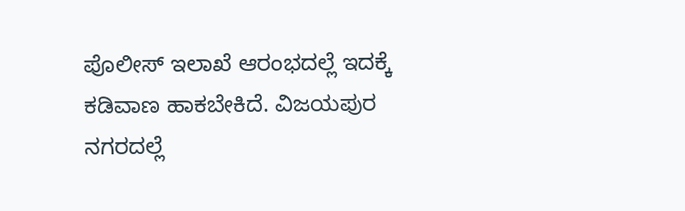ಪೊಲೀಸ್‌ ಇಲಾಖೆ ಆರಂಭದಲ್ಲೆ ಇದಕ್ಕೆ ಕಡಿವಾಣ ಹಾಕಬೇಕಿದೆ. ವಿಜಯಪುರ ನಗರದಲ್ಲೆ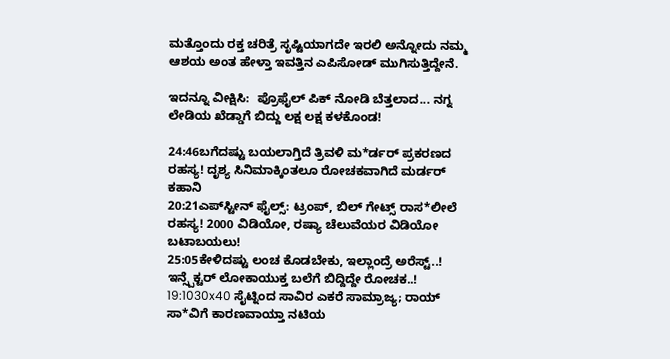ಮತ್ತೊಂದು ರಕ್ತ ಚರಿತ್ರೆ ಸೃಷ್ಟಿಯಾಗದೇ ಇರಲಿ ಅನ್ನೋದು ನಮ್ಮ ಆಶಯ ಅಂತ ಹೇಳ್ತಾ ಇವತ್ತಿನ ಎಪಿಸೋಡ್ ಮುಗಿಸುತ್ತಿದ್ದೇನೆ.

ಇದನ್ನೂ ವೀಕ್ಷಿಸಿ:  ಪ್ರೊಫೈಲ್‌ ಪಿಕ್‌ ನೋಡಿ ಬೆತ್ತಲಾದ... ನಗ್ನ ಲೇಡಿಯ ಖೆಡ್ಡಾಗೆ ಬಿದ್ದು ಲಕ್ಷ ಲಕ್ಷ ಕಳಕೊಂಡ!

24:46ಬಗೆದಷ್ಟು ಬಯಲಾಗ್ತಿದೆ ತ್ರಿವಳಿ ಮ*ರ್ಡರ್ ಪ್ರಕರಣದ ರಹಸ್ಯ! ದೃಶ್ಯ ಸಿನಿಮಾಕ್ಕಿಂತಲೂ ರೋಚಕವಾಗಿದೆ ಮರ್ಡರ್ ಕಹಾನಿ
20:21ಎಪ್‌ಸ್ಟೀನ್ ಫೈಲ್ಸ್‌: ಟ್ರಂಪ್, ಬಿಲ್ ಗೇಟ್ಸ್ ರಾಸ*ಲೀಲೆ ರಹಸ್ಯ! 2000 ವಿಡಿಯೋ, ರಷ್ಯಾ ಚೆಲುವೆಯರ ವಿಡಿಯೋ ಬಟಾಬಯಲು!
25:05ಕೇಳಿದಷ್ಟು ಲಂಚ ಕೊಡಬೇಕು, ಇಲ್ಲಾಂದ್ರೆ ಅರೆಸ್ಟ್..! ಇನ್ಸ್ಪೆಕ್ಟರ್ ಲೋಕಾಯುಕ್ತ ಬಲೆಗೆ ಬಿದ್ದಿದ್ದೇ ರೋಚಕ..!
19:1030x40 ಸೈಟ್ನಿಂದ ಸಾವಿರ ಎಕರೆ ಸಾಮ್ರಾಜ್ಯ; ರಾಯ್ ಸಾ*ವಿಗೆ ಕಾರಣವಾಯ್ತಾ ನಟಿಯ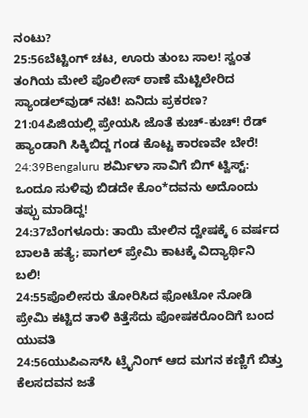ನಂಟು?
25:56ಬೆಟ್ಟಿಂಗ್ ಚಟ, ಊರು ತುಂಬ ಸಾಲ! ಸ್ವಂತ ತಂಗಿಯ ಮೇಲೆ ಪೊಲೀಸ್ ಠಾಣೆ ಮೆಟ್ಟಿಲೇರಿದ ಸ್ಯಾಂಡಲ್‌ವುಡ್ ನಟಿ! ಏನಿದು ಪ್ರಕರಣ?
21:04ಪಿಜಿಯಲ್ಲಿ ಪ್ರೇಯಸಿ ಜೊತೆ ಕುಚ್-ಕುಚ್! ರೆಡ್ ಹ್ಯಾಂಡಾಗಿ ಸಿಕ್ಕಿಬಿದ್ದ ಗಂಡ ಕೊಟ್ಟ ಕಾರಣವೇ ಬೇರೆ!
24:39Bengaluru ಶರ್ಮಿಳಾ ಸಾವಿಗೆ ಬಿಗ್ ಟ್ವಿಸ್ಟ್: ಒಂದೂ ಸುಳಿವು ಬಿಡದೇ ಕೊಂ*ದವನು ಅದೊಂದು ತಪ್ಪು ಮಾಡಿದ್ದ!
24:37ಬೆಂಗಳೂರು: ತಾಯಿ ಮೇಲಿನ ದ್ವೇಷಕ್ಕೆ 6 ವರ್ಷದ ಬಾಲಕಿ ಹತ್ಯೆ; ಪಾಗಲ್ ಪ್ರೇಮಿ ಕಾಟಕ್ಕೆ ವಿದ್ಯಾರ್ಥಿನಿ ಬಲಿ!
24:55ಪೊಲೀಸರು ತೋರಿಸಿದ ಫೋಟೋ ನೋಡಿ ಪ್ರೇಮಿ ಕಟ್ಟಿದ ತಾಳಿ ಕಿತ್ತೆಸೆದು ಪೋಷಕರೊಂದಿಗೆ ಬಂದ ಯುವತಿ
24:56ಯುಪಿಎಸ್‌ಸಿ ಟ್ರೈನಿಂಗ್ ಆದ ಮಗನ ಕಣ್ಣಿಗೆ ಬಿತ್ತು ಕೆಲಸದವನ ಜತೆ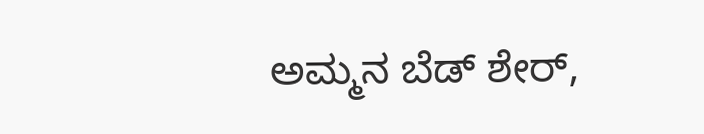ಅಮ್ಮನ ಬೆಡ್‌ ಶೇರ್,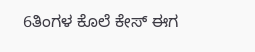6ತಿಂಗಳ ಕೊಲೆ ಕೇಸ್ ಈಗ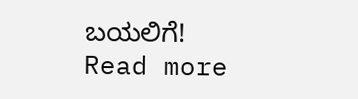ಬಯಲಿಗೆ!
Read more